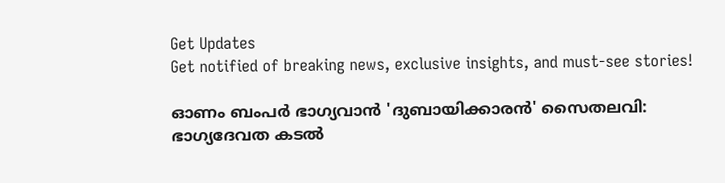Get Updates
Get notified of breaking news, exclusive insights, and must-see stories!

ഓണം ബംപര്‍ ഭാഗ്യവാന്‍ 'ദുബായിക്കാരന്‍' സൈതലവി: ഭാഗ്യദേവത കടല്‍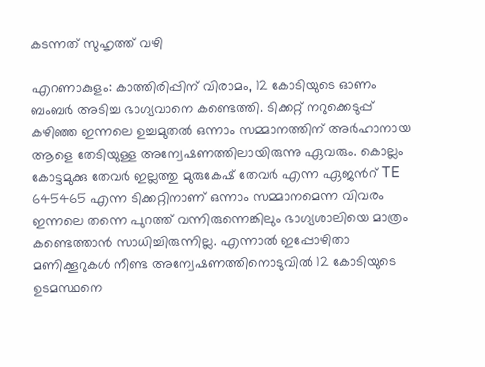കടന്നത് സുഹൃത്ത് വഴി

എറണാകുളം: കാത്തിരിപ്പിന് വിരാമം, 12 കോടിയുടെ ഓണം ബംബര്‍ അടിച്ച ഭാഗ്യവാനെ കണ്ടെത്തി. ടിക്കറ്റ് നറുക്കെടുപ്പ് കഴിഞ്ഞ ഇന്നലെ ഉച്ചമുതല്‍ ഒന്നാം സമ്മാനത്തിന് അര്‍ഹാനായ ആളെ തേടിയുള്ള അന്വേഷണത്തിലായിരുന്നു ഏവരും. കൊല്ലം കോട്ടമുക്കു തേവർ ഇല്ലത്തു മുരുകേഷ്‍ തേവർ എന്ന ഏജന്‍റ് TE 645465 എന്ന ടിക്കറ്റിനാണ് ഒന്നാം സമ്മാനമെന്ന വിവരം ഇന്നലെ തന്നെ പുറത്ത് വന്നിരുന്നെങ്കിലും ഭാഗ്യശാലിയെ മാത്രം കണ്ടെത്താന്‍ സാധിച്ചിരുന്നില്ല. എന്നാല്‍ ഇപ്പോഴിതാ മണിക്കൂറുകള്‍ നീണ്ട അന്വേഷണത്തിനൊടുവില്‍ 12 കോടിയുടെ ഉടമസ്ഥനെ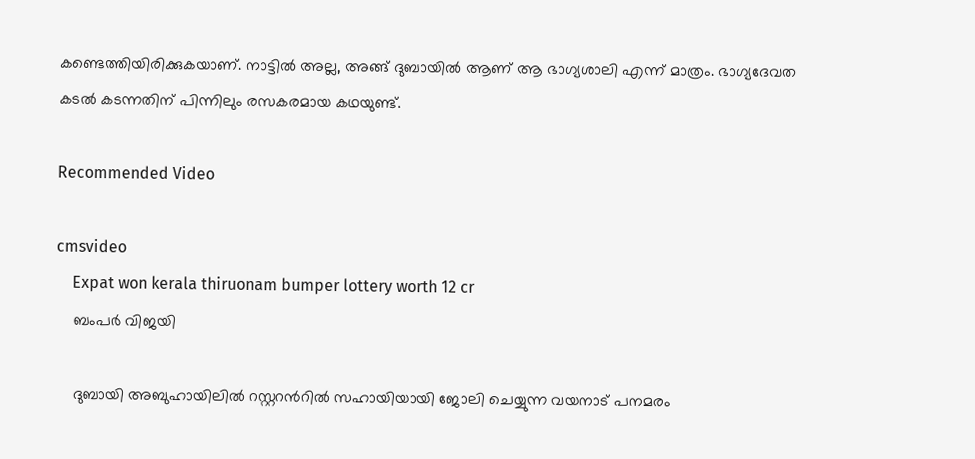കണ്ടെത്തിയിരിക്കുകയാണ്. നാട്ടില്‍ അല്ല, അങ്ങ് ദുബായില്‍ ആണ് ആ ഭാഗ്യശാലി എന്ന് മാത്രം. ഭാഗ്യദേവത കടല്‍ കടന്നതിന് പിന്നിലും രസകരമായ കഥയുണ്ട്.

Recommended Video

cmsvideo
    Expat won kerala thiruonam bumper lottery worth 12 cr
    ബംപര്‍ വിജയി

    ദുബായി അബുഹായിലില്‍ റസ്റ്ററന്‍റില്‍ സഹായിയായി ജോലി ചെയ്യുന്ന വയനാട് പനമരം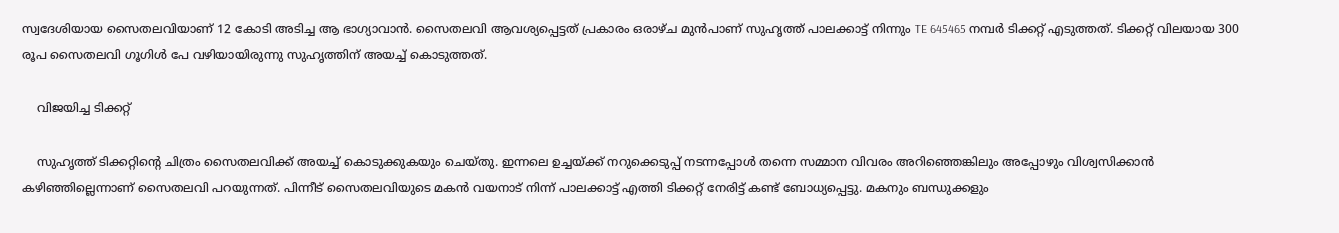സ്വദേശിയായ സൈതലവിയാണ് 12 കോടി അടിച്ച ആ ഭാഗ്യാവാന്‍. സൈതലവി ആവശ്യപ്പെട്ടത് പ്രകാരം ഒരാഴ്ച മുന്‍പാണ് സുഹൃത്ത് പാലക്കാട്ട് നിന്നും TE 645465 നമ്പര്‍ ടിക്കറ്റ് എടുത്തത്. ടിക്കറ്റ് വിലയായ 300 രൂപ സൈതലവി ഗൂഗിള്‍ പേ വഴിയായിരുന്നു സുഹൃത്തിന് അയച്ച് കൊടുത്തത്.

    വിജയിച്ച ടിക്കറ്റ്

    സുഹൃത്ത് ടിക്കറ്റിന്റെ ചിത്രം സൈതലവിക്ക് അയച്ച് കൊടുക്കുകയും ചെയ്തു. ഇന്നലെ ഉച്ചയ്ക്ക് നറുക്കെടുപ്പ് നടന്നപ്പോള്‍ തന്നെ സമ്മാന വിവരം അറിഞ്ഞെങ്കിലും അപ്പോഴും വിശ്വസിക്കാന്‍ കഴിഞ്ഞില്ലെന്നാണ് സൈതലവി പറയുന്നത്. പിന്നീട് സൈതലവിയുടെ മകൻ വയനാട് നിന്ന് പാലക്കാട്ട് എത്തി ടിക്കറ്റ് നേരിട്ട് കണ്ട് ബോധ്യപ്പെട്ടു. മകനും ബന്ധുക്കളും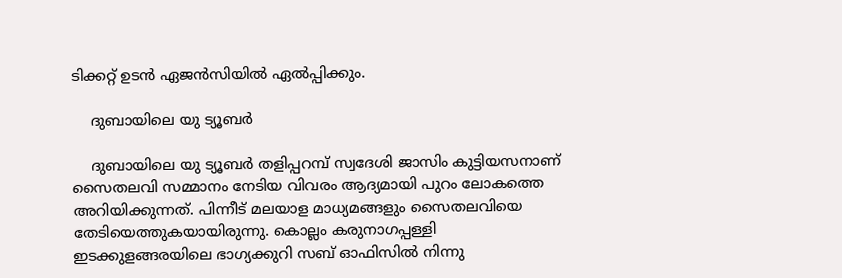ടിക്കറ്റ് ഉടന്‍ ഏജന്‍സിയില്‍ ഏല്‍പ്പിക്കും.

    ദുബായിലെ യു ട്യൂബർ

    ദുബായിലെ യു ട്യൂബർ തളിപ്പറമ്പ് സ്വദേശി ജാസിം കുട്ടിയസനാണ് സൈതലവി സമ്മാനം നേടിയ വിവരം ആദ്യമായി പുറം ലോകത്തെ അറിയിക്കുന്നത്. പിന്നീട് മലയാള മാധ്യമങ്ങളും സൈതലവിയെ തേടിയെത്തുകയായിരുന്നു. കൊല്ലം കരുനാഗപ്പള്ളി ഇടക്കുളങ്ങരയിലെ ഭാഗ്യക്കുറി സബ് ഓഫിസിൽ നിന്നു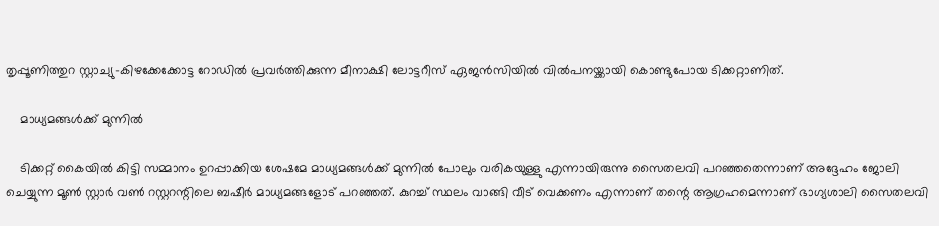തൃപ്പൂണിത്തുറ സ്റ്റാച്യു-കിഴക്കേക്കോട്ട റോഡിൽ പ്രവര്‍ത്തിക്കുന്ന മീനാക്ഷി ലോട്ടറീ‍‍സ് ഏജൻസിയിൽ വിൽപനയ്ക്കായി കൊണ്ടുപോയ ടിക്കറ്റാണിത്.

    മാധ്യമങ്ങൾക്ക് മുന്നിൽ

    ടിക്കറ്റ് കൈയിൽ കിട്ടി സമ്മാനം ഉറപ്പാക്കിയ ശേഷമേ മാധ്യമങ്ങൾക്ക് മുന്നിൽ പോലും വരികയുള്ളു എന്നായിരുന്നു സൈതലവി പറഞ്ഞതെന്നാണ് അദ്ദേഹം ജോലി ചെയ്യുന്ന മൂൺ സ്റ്റാർ വണ്‍ റസ്റ്ററന്റിലെ ബഷീർ മാധ്യമങ്ങളോട് പറഞ്ഞത്. കുറച്ച് സ്ഥലം വാങ്ങി വീട് വെക്കണം എന്നാണ് തന്റെ ആഗ്രഹമെന്നാണ് ഭാഗ്യശാലി സൈതലവി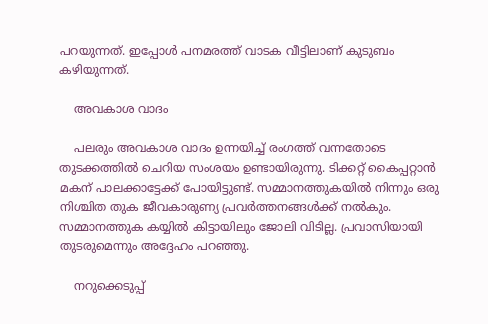പറയുന്നത്. ഇപ്പോള്‍ പനമരത്ത് വാടക വീട്ടിലാണ് കുടുബം കഴിയുന്നത്.

    അവകാശ വാദം

    പലരും അവകാശ വാദം ഉന്നയിച്ച് രംഗത്ത് വന്നതോടെ തുടക്കത്തില്‍ ചെറിയ സംശയം ഉണ്ടായിരുന്നു. ടിക്കറ്റ് കൈപ്പറ്റാന്‍ മകന് പാലക്കാട്ടേക്ക് പോയിട്ടുണ്ട്. സമ്മാനത്തുകയില്‍ നിന്നും ഒരു നിശ്ചിത തുക ജീവകാരുണ്യ പ്രവര്‍ത്തനങ്ങള്‍ക്ക് നല്‍കും. സമ്മാനത്തുക കയ്യില്‍ കിട്ടായിലും ജോലി വിടില്ല. പ്രവാസിയായി തുടരുമെന്നും അദ്ദേഹം പറഞ്ഞു.

    നറുക്കെടുപ്പ്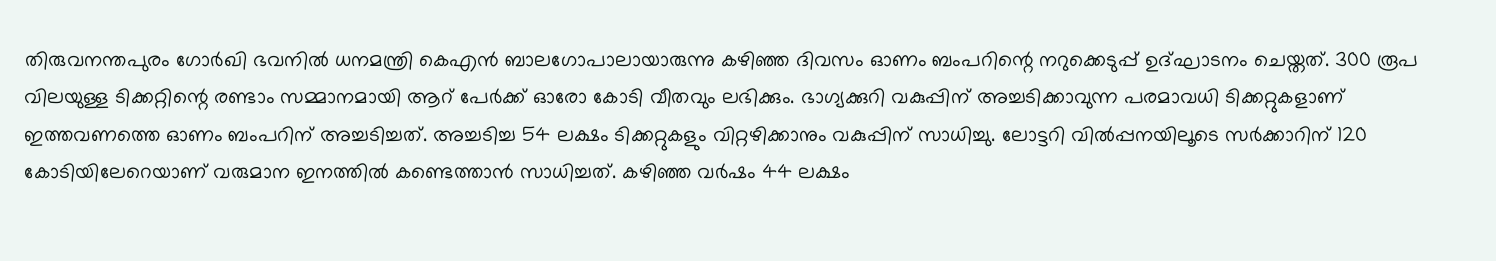തിരുവനന്തപുരം ഗോര്‍ഖി ഭവനില്‍ ധനമന്ത്രി കെഎന്‍ ബാലഗോപാലായാരുന്നു കഴിഞ്ഞ ദിവസം ഓണം ബംപറിന്റെ നറുക്കെടുപ്പ് ഉദ്ഘാടനം ചെയ്തത്. 300 രൂപ വിലയുള്ള ടിക്കറ്റിന്റെ രണ്ടാം സമ്മാനമായി ആറ് പേര്‍ക്ക് ഓരോ കോടി വീതവും ലഭിക്കും. ഭാഗ്യക്കുറി വകുപ്പിന് അച്ചടിക്കാവുന്ന പരമാവധി ടിക്കറ്റുകളാണ് ഇത്തവണത്തെ ഓണം ബംപറിന് അച്ചടിച്ചത്. അച്ചടിച്ച 54 ലക്ഷം ടിക്കറ്റുകളും വിറ്റഴിക്കാനും വകുപ്പിന് സാധിച്ചു. ലോട്ടറി വില്‍പ്പനയിലൂടെ സര്‍ക്കാറിന് 120 കോടിയിലേറെയാണ് വരുമാന ഇനത്തില്‍ കണ്ടെത്താന്‍ സാധിച്ചത്. കഴിഞ്ഞ വര്‍ഷം 44 ലക്ഷം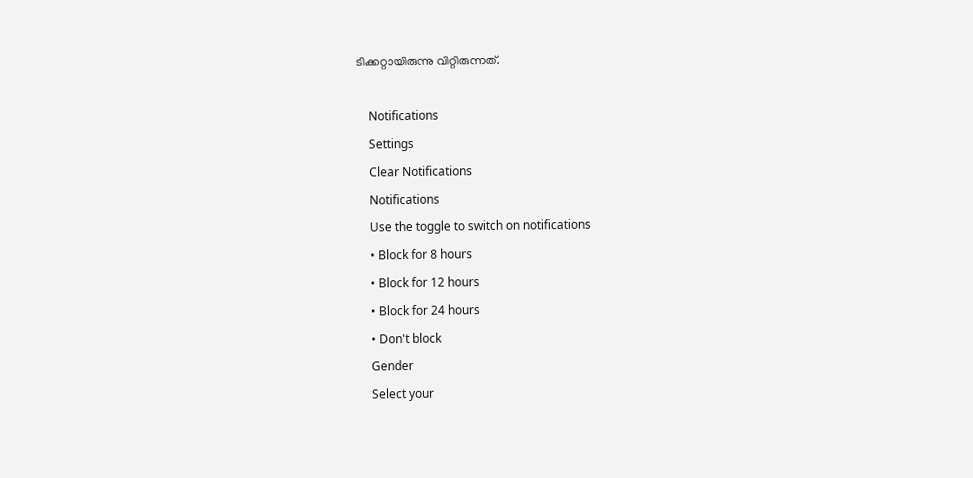ടിക്കറ്റായിരുന്നു വിറ്റിരുന്നത്.

    Notifications
    Settings
    Clear Notifications
    Notifications
    Use the toggle to switch on notifications
    • Block for 8 hours
    • Block for 12 hours
    • Block for 24 hours
    • Don't block
    Gender
    Select your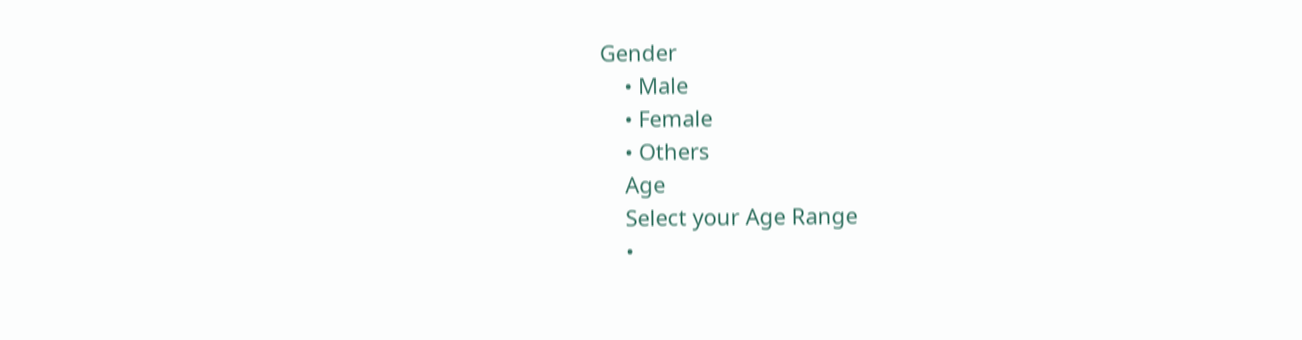Gender
    • Male
    • Female
    • Others
    Age
    Select your Age Range
    •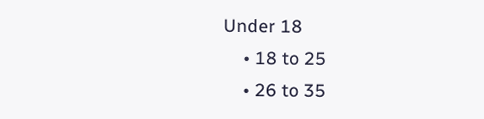Under 18
    • 18 to 25
    • 26 to 35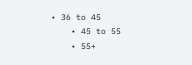• 36 to 45
    • 45 to 55
    • 55+